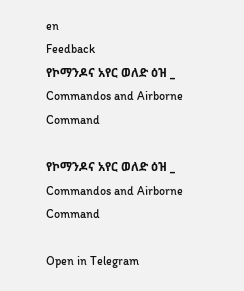en
Feedback
የኮማንዶና አየር ወለድ ዕዝ _ Commandos and Airborne Command

የኮማንዶና አየር ወለድ ዕዝ _ Commandos and Airborne Command

Open in Telegram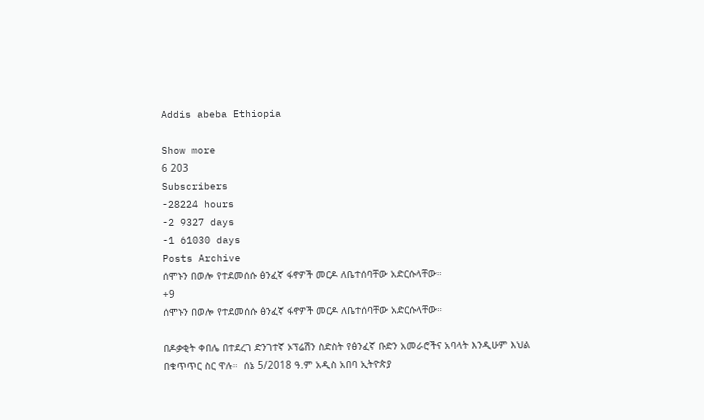Addis abeba Ethiopia

Show more
6 203
Subscribers
-28224 hours
-2 9327 days
-1 61030 days
Posts Archive
ሰሞኑን በወሎ የተደመሰሱ ፅንፈኛ ፋኖዎች መርዶ ለቤተሰባቸው አድርሱላቸው።
+9
ሰሞኑን በወሎ የተደመሰሱ ፅንፈኛ ፋኖዎች መርዶ ለቤተሰባቸው አድርሱላቸው።

በዶቃቂት ቀበሌ በተደረገ ድንገተኛ ኦፕሬሽን ስድስት የፅንፈኛ ቡድን አመራሮችና አባላት እንዲሁም እህል በቁጥጥር ስር ዋሉ።  ሰኔ 5/2018 ዓ.ም አዲስ አበባ ኢትዮጵያ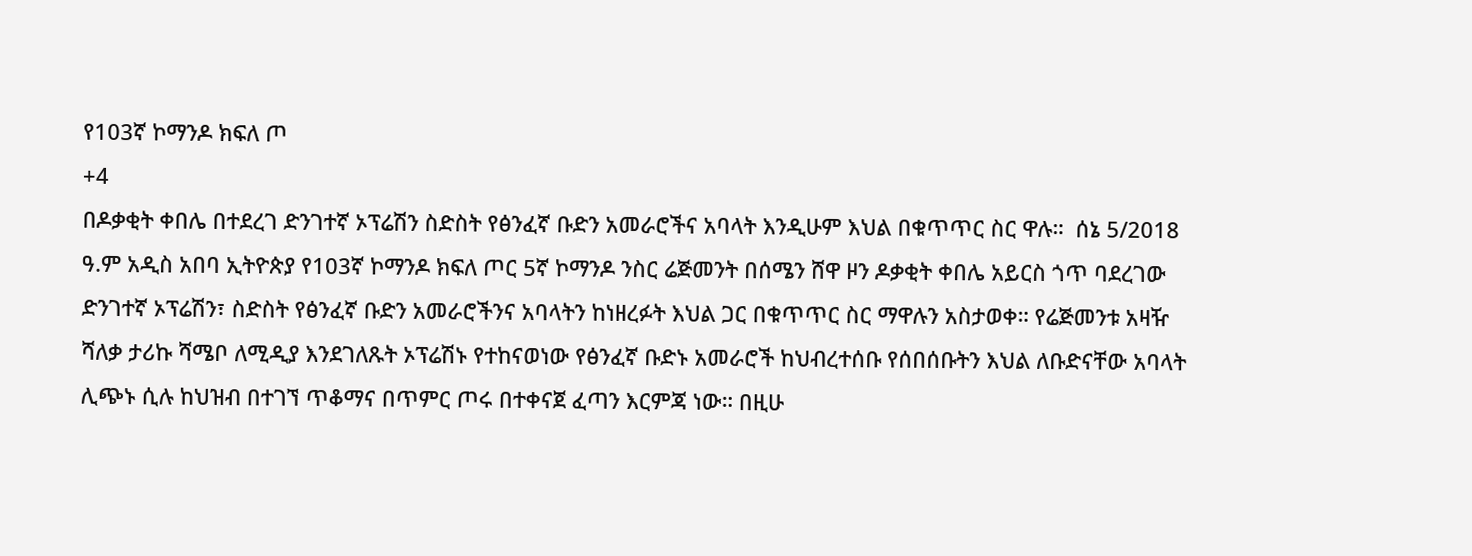የ103ኛ ኮማንዶ ክፍለ ጦ
+4
በዶቃቂት ቀበሌ በተደረገ ድንገተኛ ኦፕሬሽን ስድስት የፅንፈኛ ቡድን አመራሮችና አባላት እንዲሁም እህል በቁጥጥር ስር ዋሉ።  ሰኔ 5/2018 ዓ.ም አዲስ አበባ ኢትዮጵያ የ103ኛ ኮማንዶ ክፍለ ጦር 5ኛ ኮማንዶ ንስር ሬጅመንት በሰሜን ሸዋ ዞን ዶቃቂት ቀበሌ አይርስ ጎጥ ባደረገው ድንገተኛ ኦፕሬሽን፣ ስድስት የፅንፈኛ ቡድን አመራሮችንና አባላትን ከነዘረፉት እህል ጋር በቁጥጥር ስር ማዋሉን አስታወቀ። የሬጅመንቱ አዛዥ ሻለቃ ታሪኩ ሻሜቦ ለሚዲያ እንደገለጹት ኦፕሬሽኑ የተከናወነው የፅንፈኛ ቡድኑ አመራሮች ከህብረተሰቡ የሰበሰቡትን እህል ለቡድናቸው አባላት ሊጭኑ ሲሉ ከህዝብ በተገኘ ጥቆማና በጥምር ጦሩ በተቀናጀ ፈጣን እርምጃ ነው። በዚሁ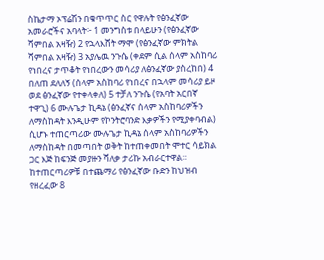ስኬታማ ኦፕሬሽን በቁጥጥር ስር የዋሉት የፅንፈኛው አመራሮችና አባላት፦ 1 መንግስቱ በላይሁን (የፅንፈኛው ሻምበል አዛዥ) 2 የኋላእሸት ማሞ (የፅንፈኛው ምክትል ሻምበል አዛዥ) 3 አያሌዉ ንጉሴ (ቀደም ሲል ሰላም አስከባሪ የነበረና ታጥቆት የነበረውን መሳሪያ ለፅንፈኛው ያስረከበ) 4 በለጠ ደለለኝ (ሰላም አስከባሪ የነበረና በኋላም መሳሪያ ይዞ ወደ ፅንፈኛው የተቀላቀለ) 5 ተቻለ ንጉሴ (የአባት አርበኛ ተዋጊ) 6 ሙሉጌታ ኪዳኔ (ፅንፈኛና ሰላም አስከባሪዎችን ለማስከዳት እንዲሁም የኮንትሮባንድ እቃዎችን የሚያቀባብል) ሲሆኑ ተጠርጣሪው ሙሉጌታ ኪዳኔ ሰላም አስከባሪዎችን ለማስከዳት በመጣበት ወቅት ከተጠቀመበት ሞተር ሳይክል ጋር እጅ ከፍንጅ መያዙን ሻለቃ ታሪኩ አብራርተዋል። ከተጠርጣሪዎቹ በተጨማሪ የፅንፈኛው ቡድን ከህዝብ የዘረፈው 8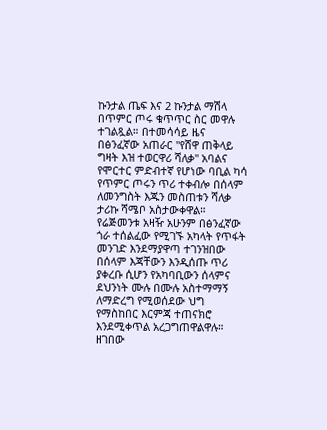ኩንታል ጤፍ እና 2 ኩንታል ማሽላ በጥምር ጦሩ ቁጥጥር ስር መዋሉ ተገልጿል። በተመሳሳይ ዜና በፅንፈኛው አጠራር "የሸዋ ጠቅላይ ግዛት እዝ ተወርዋሪ ሻለቃ" አባልና የሞርተር ምድብተኛ የሆነው ባቢል ካሳ የጥምር ጦሩን ጥሪ ተቀብሎ በሰላም ለመንግስት እጁን መስጠቱን ሻለቃ ታሪኩ ሻሜቦ አስታውቀዋል። የሬጅመንቱ አዛዥ አሁንም በፅንፈኛው ጎራ ተሰልፈው የሚገኙ አካላት የጥፋት መንገድ እንደማያዋጣ ተገንዝበው በሰላም እጃቸውን እንዲሰጡ ጥሪ ያቀረቡ ሲሆን የአካባቢውን ሰላምና ደህንነት ሙሉ በሙሉ አስተማማኝ ለማድረግ የሚወሰደው ህግ የማስከበር እርምጃ ተጠናክሮ እንደሚቀጥል አረጋግጠዋልዋሉ። ዘገበው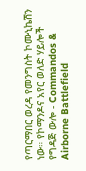የጣርማበር ወረዳ የመንግስት ኮሙኒኬሽን ነው። የኮማንዶና አየር ወለድ ሃይሎች የግዳጅ ውሎ - Commandos & Airborne Battlefield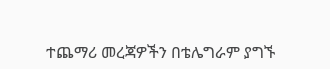ተጨማሪ መረጃዎችን በቴሌግራም ያግኙ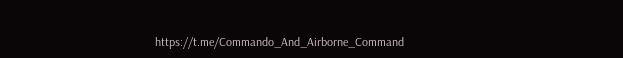https://t.me/Commando_And_Airborne_Command